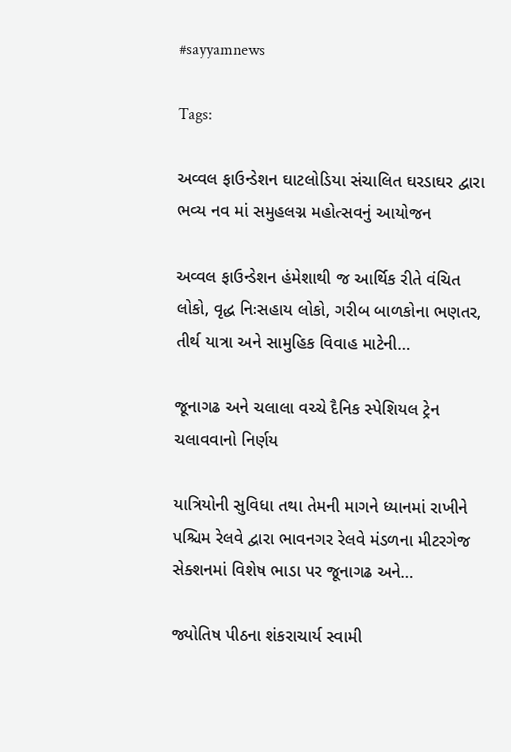#sayyamnews

Tags:

અવ્વલ ફાઉન્ડેશન ઘાટલોડિયા સંચાલિત ઘરડાઘર દ્વારા ભવ્ય નવ માં સમુહલગ્ન મહોત્સવનું આયોજન

અવ્વલ ફાઉન્ડેશન હંમેશાથી જ આર્થિક રીતે વંચિત લોકો, વૃદ્ધ નિઃસહાય લોકો, ગરીબ બાળકોના ભણતર, તીર્થ યાત્રા અને સામુહિક વિવાહ માટેની…

જૂનાગઢ અને ચલાલા વચ્ચે દૈનિક સ્પેશિયલ ટ્રેન ચલાવવાનો નિર્ણય

યાત્રિયોની સુવિધા તથા તેમની માગને ધ્યાનમાં રાખીને પશ્ચિમ રેલવે દ્વારા ભાવનગર રેલવે મંડળના મીટરગેજ સેક્શનમાં વિશેષ ભાડા પર જૂનાગઢ અને…

જ્યોતિષ પીઠના શંકરાચાર્ય સ્વામી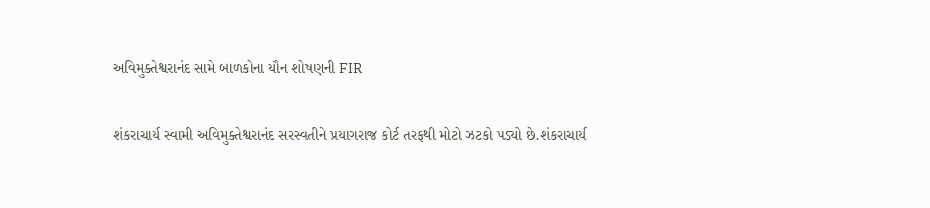અવિમુક્તેશ્વરાનંદ સામે બાળકોના યૌન શોષણની FIR

શંકરાચાર્ય સ્વામી અવિમુક્તેશ્વરાનંદ સરસ્વતીને પ્રયાગરાજ કોર્ટ તરફથી મોટો ઝટકો પડ્યો છે.શંકરાચાર્ય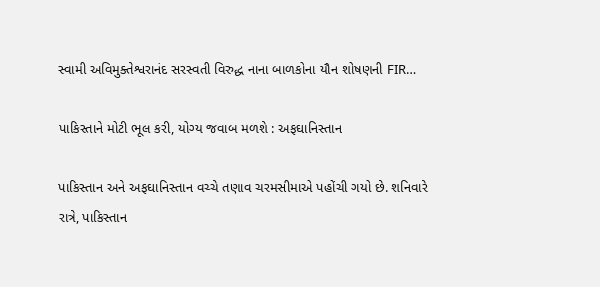સ્વામી અવિમુક્તેશ્વરાનંદ સરસ્વતી વિરુદ્ધ નાના બાળકોના યૌન શોષણની FIR…

પાકિસ્તાને મોટી ભૂલ કરી, યોગ્ય જવાબ મળશે : અફઘાનિસ્તાન

પાકિસ્તાન અને અફઘાનિસ્તાન વચ્ચે તણાવ ચરમસીમાએ પહોંચી ગયો છે. શનિવારે રાત્રે, પાકિસ્તાન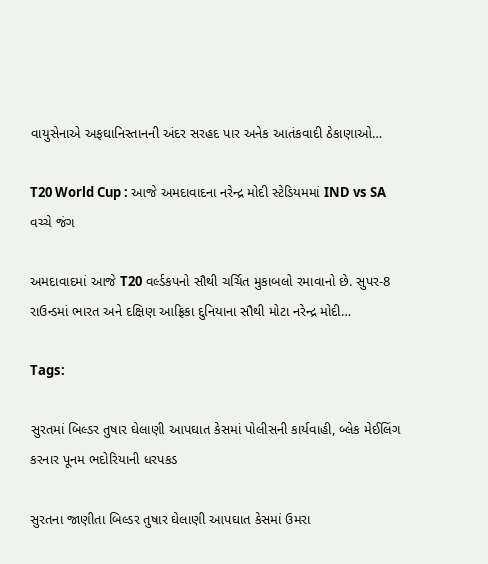વાયુસેનાએ અફઘાનિસ્તાનની અંદર સરહદ પાર અનેક આતંકવાદી ઠેકાણાઓ…

T20 World Cup : આજે અમદાવાદના નરેન્દ્ર મોદી સ્ટેડિયમમાં IND vs SA વચ્ચે જંગ

અમદાવાદમાં આજે T20 વર્લ્ડકપનો સૌથી ચર્ચિત મુકાબલો રમાવાનો છે. સુપર-8 રાઉન્ડમાં ભારત અને દક્ષિણ આફ્રિકા દુનિયાના સૌથી મોટા નરેન્દ્ર મોદી…

Tags:

સુરતમાં બિલ્ડર તુષાર ઘેલાણી આપઘાત કેસમાં પોલીસની કાર્યવાહી, બ્લેક મેઈલિંગ કરનાર પૂનમ ભદોરિયાની ધરપકડ

સુરતના જાણીતા બિલ્ડર તુષાર ઘેલાણી આપઘાત કેસમાં ઉમરા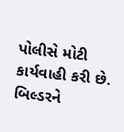પોલીસે મોટી કાર્યવાહી કરી છે. બિલ્ડરને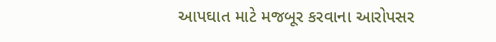આપઘાત માટે મજબૂર કરવાના આરોપસર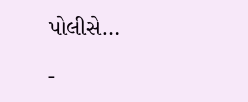પોલીસે…

-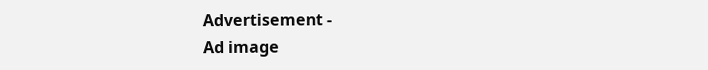Advertisement -
Ad image